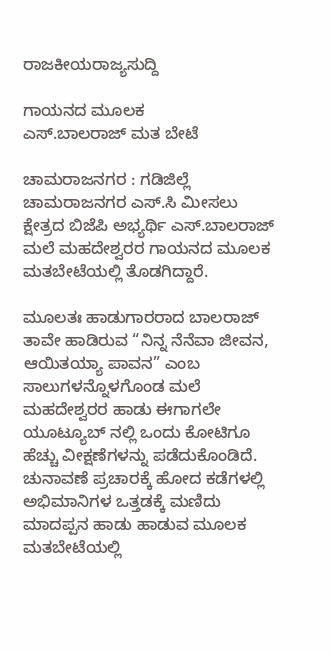ರಾಜಕೀಯರಾಜ್ಯಸುದ್ದಿ

ಗಾಯ‌ನದ ಮೂಲಕ ಎಸ್.ಬಾಲರಾಜ್ ‌ಮತ ಬೇಟೆ

ಚಾಮರಾಜನಗರ : ಗಡಿಜಿಲ್ಲೆ ಚಾಮರಾಜನಗರ ಎಸ್.ಸಿ ಮೀಸಲು ಕ್ಷೇತ್ರದ ಬಿಜೆಪಿ ಅಭ್ಯರ್ಥಿ ಎಸ್.ಬಾಲರಾಜ್ ಮಲೆ ಮಹದೇಶ್ವರರ ಗಾಯನದ ಮೂಲಕ ಮತಬೇಟೆಯಲ್ಲಿ ತೊಡಗಿದ್ದಾರೆ.

ಮೂಲತಃ ಹಾಡುಗಾರರಾದ ಬಾಲರಾಜ್ ತಾವೇ ಹಾಡಿರುವ “ನಿನ್ನ ನೆನೆವಾ ಜೀವನ, ಆಯಿತಯ್ಯಾ ಪಾವನ” ಎಂಬ ಸಾಲುಗಳನ್ನೊಳಗೊಂಡ ಮಲೆ ಮಹದೇಶ್ವರರ ಹಾಡು ಈಗಾಗಲೇ ಯೂಟ್ಯೂಬ್ ನಲ್ಲಿ ಒಂದು ಕೋಟಿಗೂ ಹೆಚ್ಚು ವೀಕ್ಷಣೆಗಳನ್ನು ಪಡೆದುಕೊಂಡಿದೆ. ಚುನಾವಣೆ ಪ್ರಚಾರಕ್ಕೆ ಹೋದ ಕಡೆಗಳಲ್ಲಿ ಅಭಿಮಾನಿಗಳ ಒತ್ತಡಕ್ಕೆ ಮಣಿದು ಮಾದಪ್ಪನ ಹಾಡು ಹಾಡುವ ಮೂಲಕ ಮತಬೇಟೆಯಲ್ಲಿ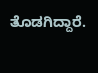ತೊಡಗಿದ್ದಾರೆ.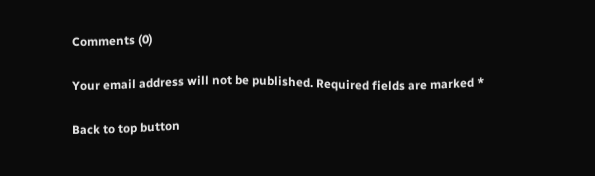Comments (0)

Your email address will not be published. Required fields are marked *

Back to top button